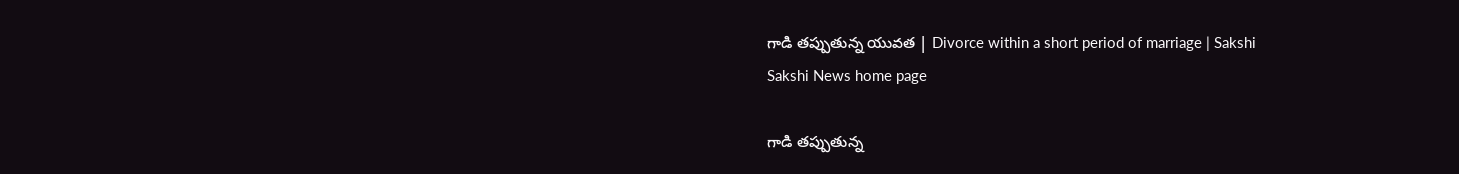గాడి తప్పుతున్న యువత | Divorce within a short period of marriage | Sakshi
Sakshi News home page

గాడి తప్పుతున్న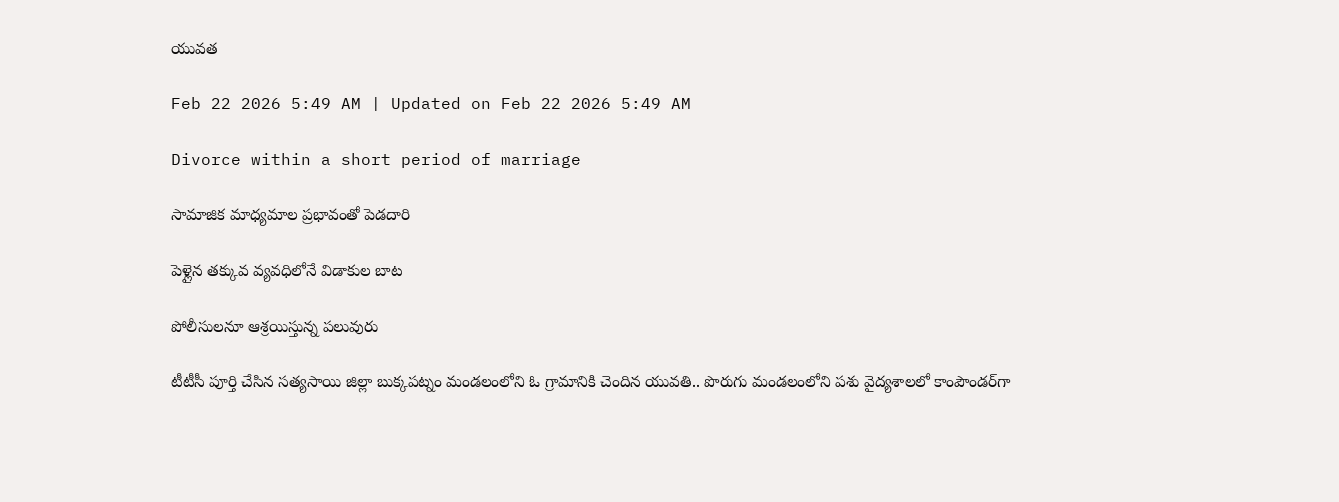యువత

Feb 22 2026 5:49 AM | Updated on Feb 22 2026 5:49 AM

Divorce within a short period of marriage

సామాజిక మాధ్యమాల ప్రభావంతో పెడదారి

పెళ్లైన తక్కువ వ్యవధిలోనే విడాకుల బాట

పోలీసులనూ ఆశ్రయిస్తున్న పలువురు

టీటీసీ పూర్తి చేసిన సత్యసాయి జిల్లా బుక్కపట్నం మండలంలోని ఓ గ్రామానికి చెందిన యువతి.. పొరుగు మండలంలోని పశు వైద్యశాలలో కాంపౌండర్‌గా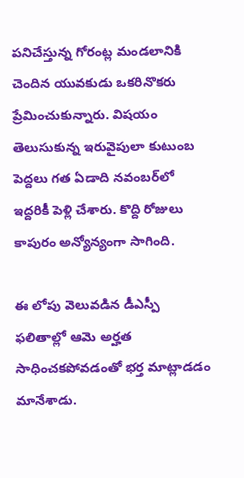పనిచేస్తున్న గోరంట్ల మండలానికి చెందిన యువకుడు ఒకరినొకరు ప్రేమించుకున్నారు. విషయం తెలుసుకున్న ఇరువైపులా కుటుంబ పెద్దలు గత ఏడాది నవంబర్‌లో ఇద్దరికీ పెళ్లి చేశారు. కొద్ది రోజులు కాపురం అన్యోన్యంగా సాగింది.

ఈ లోపు వెలువడిన డీఎస్పీ ఫలితాల్లో ఆమె అర్హత సాధించకపోవడంతో భర్త మాట్లాడడం మానేశాడు.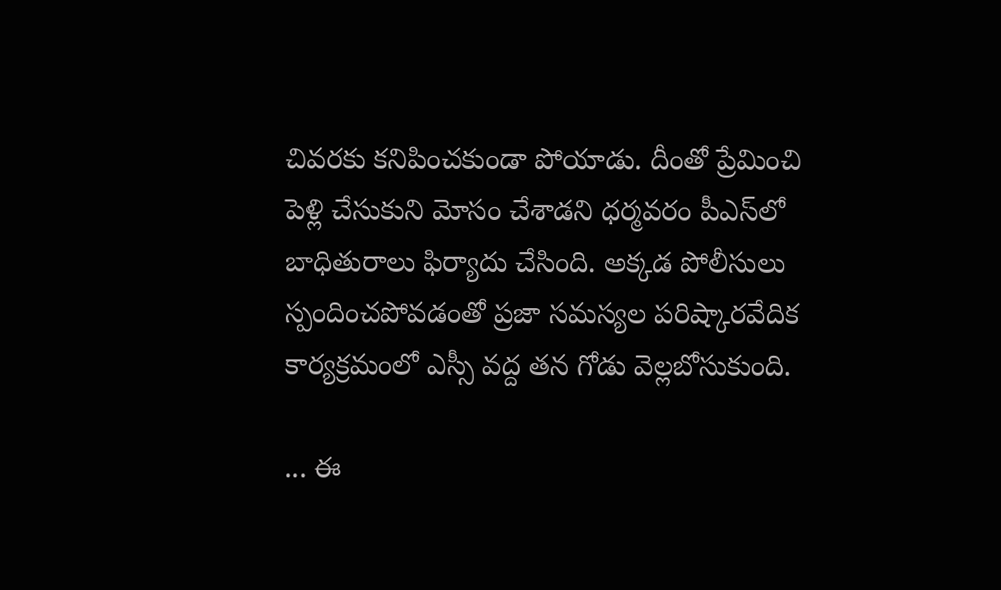చివరకు కనిపించకుండా పోయాడు. దీంతో ప్రేమించి పెళ్లి చేసుకుని మోసం చేశాడని ధర్మవరం పీఎస్‌లో బాధితురాలు ఫిర్యాదు చేసింది. అక్కడ పోలీసులు స్పందించపోవడంతో ప్రజా సమస్యల పరిష్కారవేదిక కార్యక్రమంలో ఎస్సీ వద్ద తన గోడు వెల్లబోసుకుంది.

... ఈ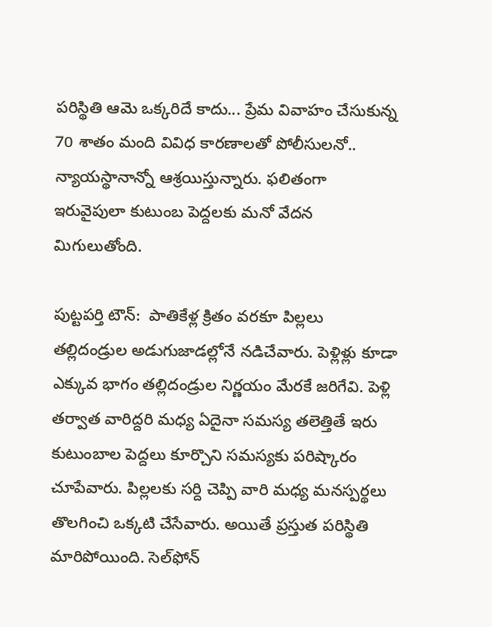పరిస్థితి ఆమె ఒక్కరిదే కాదు... ప్రేమ వివాహం చేసుకున్న 70 శాతం మంది వివిధ కారణాలతో పోలీసులనో.. న్యాయస్థానాన్నో ఆశ్రయిస్తున్నారు. ఫలితంగా ఇరువైపులా కుటుంబ పెద్దలకు మనో వేదన మిగులుతోంది.

పుట్టపర్తి టౌన్‌:  పాతికేళ్ల క్రితం వరకూ పిల్లలు  తల్లిదండ్రుల అడుగుజాడల్లోనే నడిచేవారు. పెళ్లిళ్లు కూడా ఎక్కువ భాగం తల్లిదండ్రుల నిర్ణయం మేరకే జరిగేవి. పెళ్లి తర్వాత వారిద్దరి మధ్య ఏదైనా సమస్య తలెత్తితే ఇరు కుటుంబాల పెద్దలు కూర్చొని సమస్యకు పరిష్కారం చూపేవారు. పిల్లలకు సర్ది చెప్పి వారి మధ్య మనస్పర్థలు తొలగించి ఒక్కటి చేసేవారు. అయితే ప్రస్తుత పరిస్థితి మారిపోయింది. సెల్‌ఫోన్‌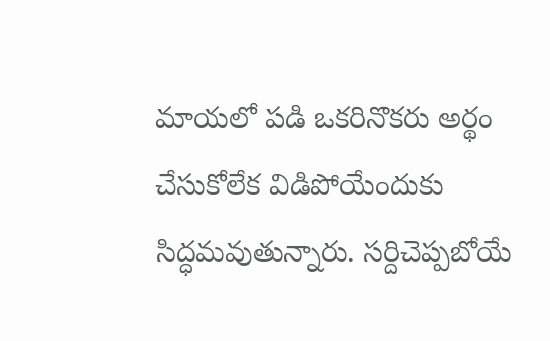మాయలో పడి ఒకరినొకరు అర్థం చేసుకోలేక విడిపోయేందుకు సిద్ధమవుతున్నారు. సర్దిచెప్పబోయే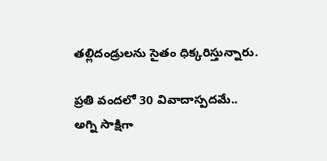తల్లిదండ్రులను సైతం ధిక్కరిస్తున్నారు.

ప్రతి వందలో 30 వివాదాస్పదమే..
అగ్ని సాక్షిగా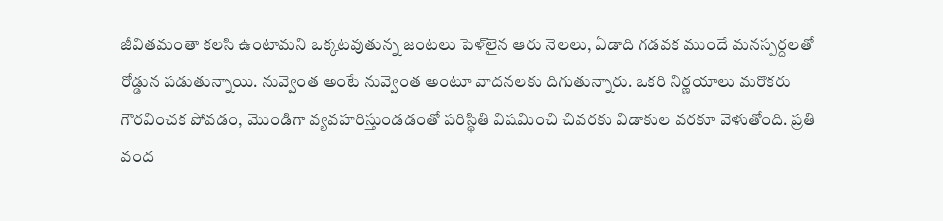జీవితమంతా కలసి ఉంటామని ఒక్కటవుతున్న జంటలు పెళ్‌లైన ఆరు నెలలు, ఏడాది గడవక ముందే మనస్పర్దలతో రోడ్డున పడుతున్నాయి. నువ్వెంత అంటే నువ్వెంత అంటూ వాదనలకు దిగుతున్నారు. ఒకరి నిర్ణయాలు మరొకరు గౌరవించక పోవడం, మొండిగా వ్యవహరిస్తుండడంతో పరిస్థితి విషమించి చివరకు విడాకుల వరకూ వెళుతోంది. ప్రతి వంద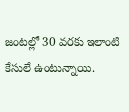జంటల్లో 30 వరకు ఇలాంటి కేసులే ఉంటున్నాయి.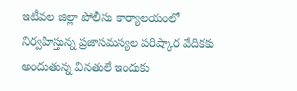ఇటీవల జిల్లా పోలీసు కార్యాలయంలో నిర్వహిస్తున్న ప్రజాసమస్యల పరిష్కార వేదికకు అందుతున్న వినతులే ఇందుకు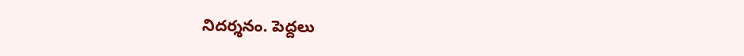నిదర్శనం. పెద్దలు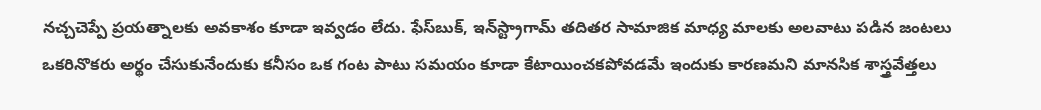నచ్చచెప్పే ప్రయత్నాలకు అవకాశం కూడా ఇవ్వడం లేదు. ఫేస్‌బుక్, ఇన్‌స్ట్రాగామ్‌ తదితర సామాజిక మాధ్య మాలకు అలవాటు పడిన జంటలు ఒకరినొకరు అర్థం చేసుకునేందుకు కనీసం ఒక గంట పాటు సమయం కూడా కేటాయించకపోవడమే ఇందుకు కారణమని మానసిక శాస్త్రవేత్తలు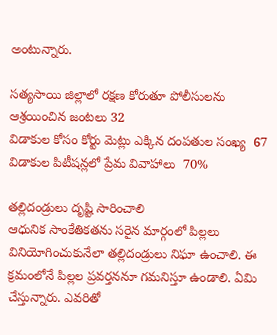అంటున్నారు.

సత్యసాయి జిల్లాలో రక్షణ కోరుతూ పోలీసులను ఆశ్రయించిన జంటలు 32
విడాకుల కోసం కోర్టు మెట్లు ఎక్కిన దంపతుల సంఖ్య  67
విడాకుల పిటీషన్లలో ప్రేమ వివాహాలు  70%

తల్లిదండ్రులు దృష్టి సారించాలి
ఆధునిక సాంకేతికతను సరైన మార్గంలో పిల్లలు వినియోగించుకునేలా తల్లిదండ్రులు నిఘా ఉంచాలి. ఈ క్రమంలోనే పిల్లల ప్రవర్తననూ గమనిస్తూ ఉండాలి. ఏమి చేస్తున్నారు. ఎవరితో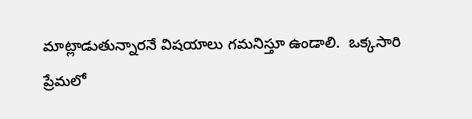మాట్లాడుతున్నారనే విషయాలు గమనిస్తూ ఉండాలి.  ఒక్కసారి ప్రేమలో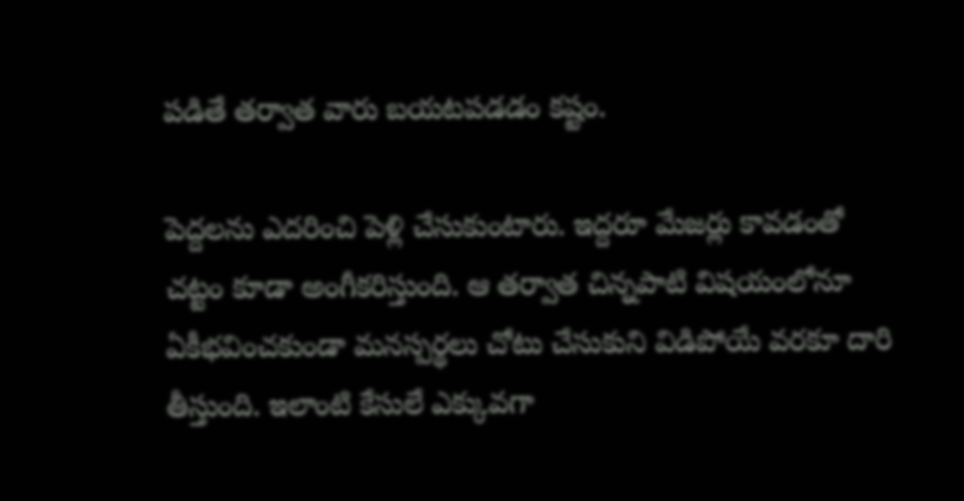పడితే తర్వాత వారు బయటపడడం కష్టం.

పెద్దలను ఎదరించి పెళ్లి చేసుకుంటారు. ఇద్దరూ మేజర్లు కావడంతో చట్టం కూడా అంగీకరిస్తుంది. ఆ తర్వాత చిన్నపాటి విషయంలోనూ ఏకీభవించకుండా మనస్పర్థలు చోటు చేసుకుని విడిపోయే వరకూ దారి తీస్తుంది. ఇలాంటి కేసులే ఎక్కువగా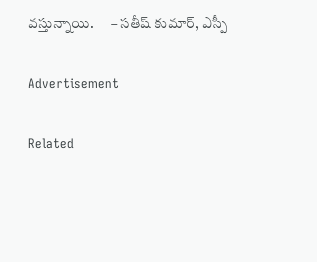వస్తున్నాయి.      – సతీష్ కుమార్, ఎస్పీ

Advertisement

Related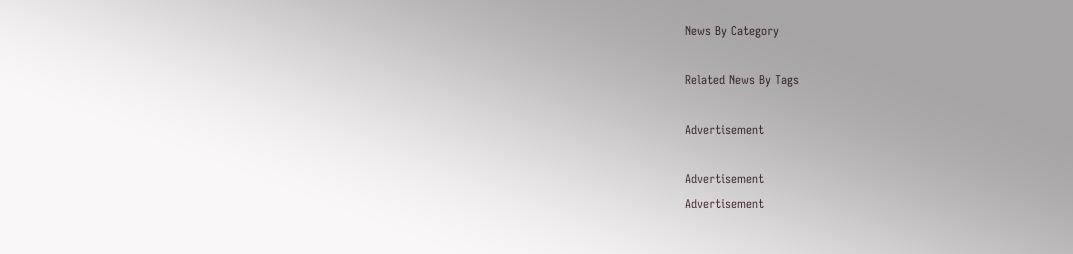News By Category

Related News By Tags

Advertisement

Advertisement
Advertisement